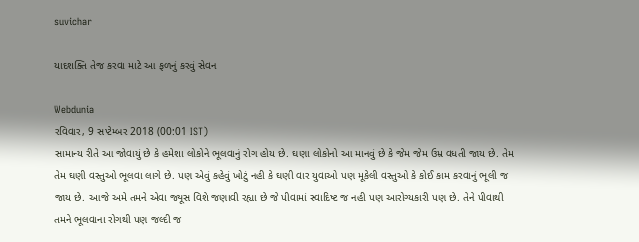suvichar

યાદશક્તિ તેજ કરવા માટે આ ફળનું કરવું સેવન

Webdunia
રવિવાર, 9 સપ્ટેમ્બર 2018 (00:01 IST)
સામાન્ય રીતે આ જોવાયું છે કે હમેશા લોકોને ભૂલવાનું રોગ હોય છે. ઘણા લોકોનો આ માનવું છે કે જેમ જેમ ઉમ્ર વધતી જાય છે. તેમ તેમ ઘણી વસ્તુઓ ભૂલવા લાગે છે. પણ એવું કહેવું ખોટું નહી કે ઘણી વાર યુવાઓ પણ મૂકેલી વસ્તુઓ કે કોઈ કામ કરવાનું ભૂલી જ જાય છે. આજે અમે તમને એવા જ્યૂસ વિશે જણાવી રહ્યા છે જે પીવામાં સ્વાદિષ્ટ જ નહી પણ આરોગ્યકારી પણ છે. તેને પીવાથી તમને ભૂલવાના રોગથી પણ જલ્દી જ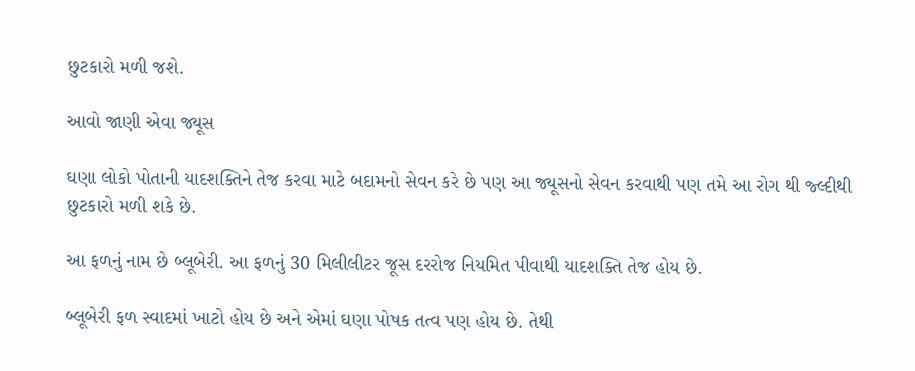છુટકારો મળી જશે.

આવો જાણી એવા જ્યૂસ

ઘણા લોકો પોતાની યાદશક્તિને તેજ કરવા માટે બદામનો સેવન કરે છે પણ આ જ્યૂસનો સેવન કરવાથી પણ તમે આ રોગ થી જ્લ્દીથી છુટકારો મળી શકે છે.

આ ફળનું નામ છે બ્લૂબેરી. આ ફળનું 30 મિલીલીટર જૂસ દરરોજ નિયમિત પીવાથી યાદશક્તિ તેજ હોય છે.

બ્લૂબેરી ફળ સ્વાદમાં ખાટો હોય છે અને એમાં ઘણા પોષક તત્વ પણ હોય છે. તેથી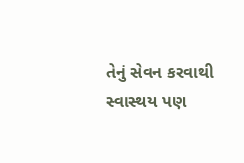તેનું સેવન કરવાથી સ્વાસ્થય પણ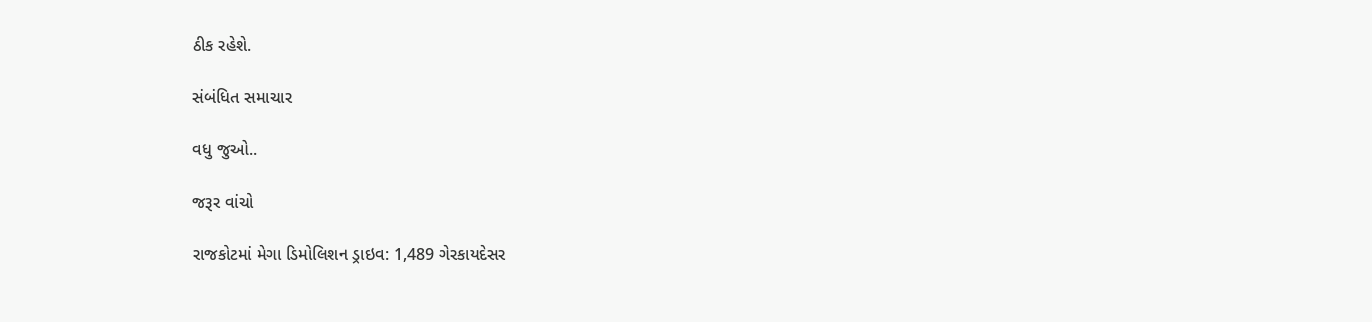ઠીક રહેશે.

સંબંધિત સમાચાર

વધુ જુઓ..

જરૂર વાંચો

રાજકોટમાં મેગા ડિમોલિશન ડ્રાઇવ: 1,489 ગેરકાયદેસર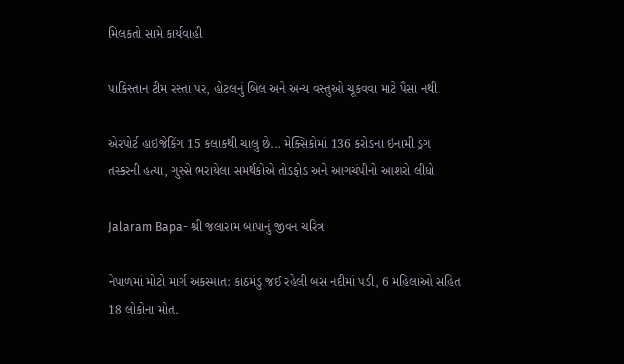મિલકતો સામે કાર્યવાહી

પાકિસ્તાન ટીમ રસ્તા પર, હોટલનું બિલ અને અન્ય વસ્તુઓ ચૂકવવા માટે પૈસા નથી

એરપોર્ટ હાઇજેકિંગ 15 કલાકથી ચાલુ છે... મેક્સિકોમાં 136 કરોડના ઇનામી ડ્રગ તસ્કરની હત્યા, ગુસ્સે ભરાયેલા સમર્થકોએ તોડફોડ અને આગચંપીનો આશરો લીધો

Jalaram Bapa- શ્રી જલારામ બાપાનું જીવન ચરિત્ર

નેપાળમાં મોટો માર્ગ અકસ્માત: કાઠમંડુ જઈ રહેલી બસ નદીમાં પડી, 6 મહિલાઓ સહિત 18 લોકોના મોત.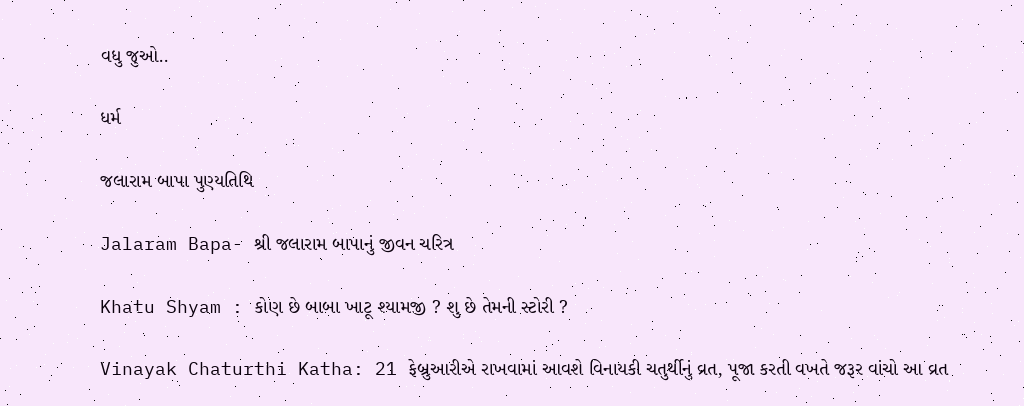વધુ જુઓ..

ધર્મ

જલારામ બાપા પુણ્યતિથિ

Jalaram Bapa- શ્રી જલારામ બાપાનું જીવન ચરિત્ર

Khatu Shyam : કોણ છે બાબા ખાટૂ શ્યામજી ? શુ છે તેમની સ્ટોરી ?

Vinayak Chaturthi Katha: 21 ફેબ્રુઆરીએ રાખવામાં આવશે વિનાયકી ચતુર્થીનું વ્રત, પૂજા કરતી વખતે જરૂર વાંચો આ વ્રત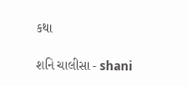કથા

શનિ ચાલીસા - shani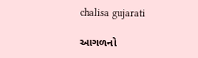chalisa gujarati

આગળનો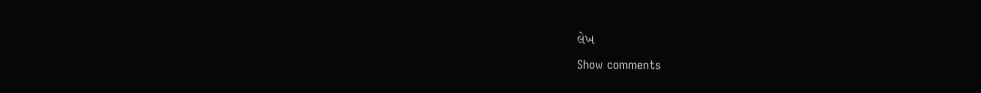લેખ
Show comments